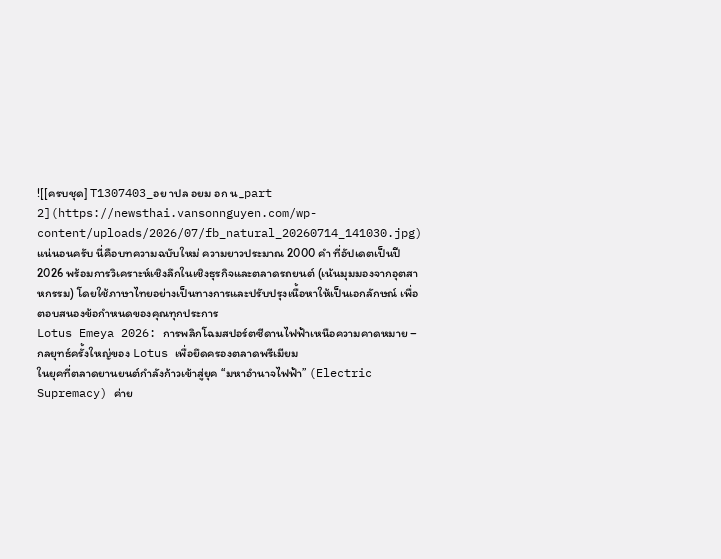![[ครบชุด] T1307403_อย าปล อยม อก น_part 2](https://newsthai.vansonnguyen.com/wp-content/uploads/2026/07/fb_natural_20260714_141030.jpg)
แน่นอนครับ นี่คือบทความฉบับใหม่ ความยาวประมาณ 2000 คำ ที่อัปเดตเป็นปี 2026 พร้อมการวิเคราะห์เชิงลึกในเชิงธุรกิจและตลาดรถยนต์ (เน้นมุมมองจากอุตสาหกรรม) โดยใช้ภาษาไทยอย่างเป็นทางการและปรับปรุงเนื้อหาให้เป็นเอกลักษณ์ เพื่อตอบสนองข้อกำหนดของคุณทุกประการ
Lotus Emeya 2026: การพลิกโฉมสปอร์ตซีดานไฟฟ้าเหนือความคาดหมาย – กลยุทธ์ครั้งใหญ่ของ Lotus เพื่อยึดครองตลาดพรีเมียม
ในยุคที่ตลาดยานยนต์กำลังก้าวเข้าสู่ยุค “มหาอำนาจไฟฟ้า” (Electric Supremacy) ค่าย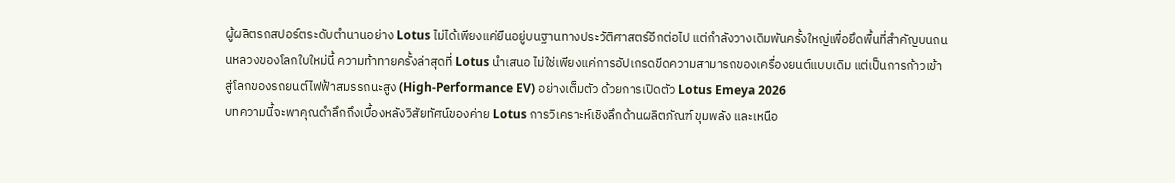ผู้ผลิตรถสปอร์ตระดับตำนานอย่าง Lotus ไม่ได้เพียงแค่ยืนอยู่บนฐานทางประวัติศาสตร์อีกต่อไป แต่กำลังวางเดิมพันครั้งใหญ่เพื่อยึดพื้นที่สำคัญบนถนนหลวงของโลกใบใหม่นี้ ความท้าทายครั้งล่าสุดที่ Lotus นำเสนอ ไม่ใช่เพียงแค่การอัปเกรดขีดความสามารถของเครื่องยนต์แบบเดิม แต่เป็นการก้าวเข้าสู่โลกของรถยนต์ไฟฟ้าสมรรถนะสูง (High-Performance EV) อย่างเต็มตัว ด้วยการเปิดตัว Lotus Emeya 2026
บทความนี้จะพาคุณดำลึกถึงเบื้องหลังวิสัยทัศน์ของค่าย Lotus การวิเคราะห์เชิงลึกด้านผลิตภัณฑ์ ขุมพลัง และเหนือ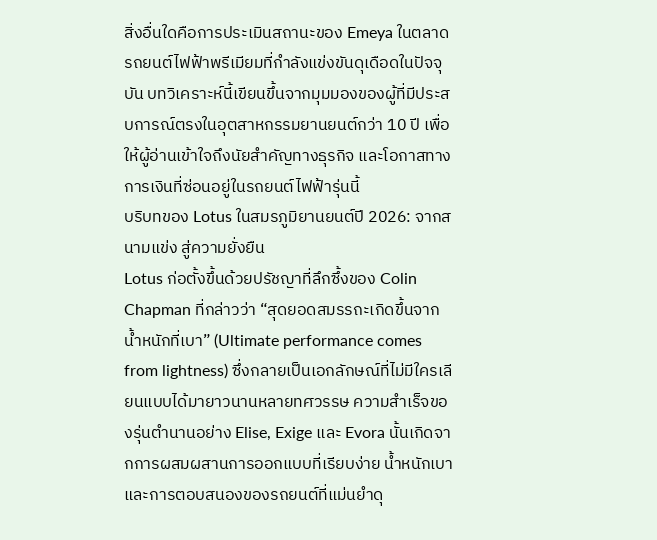สิ่งอื่นใดคือการประเมินสถานะของ Emeya ในตลาดรถยนต์ไฟฟ้าพรีเมียมที่กำลังแข่งขันดุเดือดในปัจจุบัน บทวิเคราะห์นี้เขียนขึ้นจากมุมมองของผู้ที่มีประสบการณ์ตรงในอุตสาหกรรมยานยนต์กว่า 10 ปี เพื่อให้ผู้อ่านเข้าใจถึงนัยสำคัญทางธุรกิจ และโอกาสทางการเงินที่ซ่อนอยู่ในรถยนต์ไฟฟ้ารุ่นนี้
บริบทของ Lotus ในสมรภูมิยานยนต์ปี 2026: จากสนามแข่ง สู่ความยั่งยืน
Lotus ก่อตั้งขึ้นด้วยปรัชญาที่ลึกซึ้งของ Colin Chapman ที่กล่าวว่า “สุดยอดสมรรถะเกิดขึ้นจากน้ำหนักที่เบา” (Ultimate performance comes from lightness) ซึ่งกลายเป็นเอกลักษณ์ที่ไม่มีใครเลียนแบบได้มายาวนานหลายทศวรรษ ความสำเร็จของรุ่นตำนานอย่าง Elise, Exige และ Evora นั้นเกิดจากการผสมผสานการออกแบบที่เรียบง่าย น้ำหนักเบา และการตอบสนองของรถยนต์ที่แม่นยำดุ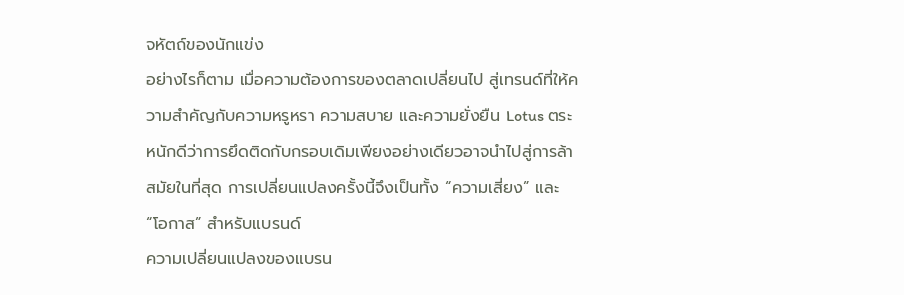จหัตถ์ของนักแข่ง
อย่างไรก็ตาม เมื่อความต้องการของตลาดเปลี่ยนไป สู่เทรนด์ที่ให้ความสำคัญกับความหรูหรา ความสบาย และความยั่งยืน Lotus ตระหนักดีว่าการยึดติดกับกรอบเดิมเพียงอย่างเดียวอาจนำไปสู่การล้าสมัยในที่สุด การเปลี่ยนแปลงครั้งนี้จึงเป็นทั้ง “ความเสี่ยง” และ “โอกาส” สำหรับแบรนด์
ความเปลี่ยนแปลงของแบรน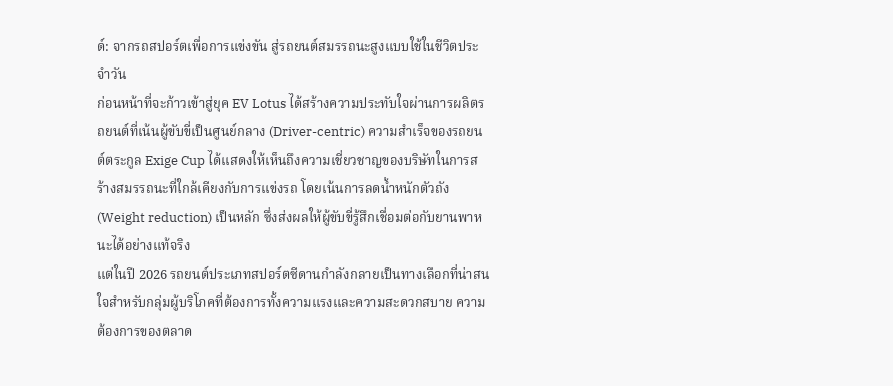ด์: จากรถสปอร์ตเพื่อการแข่งขัน สู่รถยนต์สมรรถนะสูงแบบใช้ในชีวิตประจำวัน
ก่อนหน้าที่จะก้าวเข้าสู่ยุค EV Lotus ได้สร้างความประทับใจผ่านการผลิตรถยนต์ที่เน้นผู้ขับขี่เป็นศูนย์กลาง (Driver-centric) ความสำเร็จของรถยนต์ตระกูล Exige Cup ได้แสดงให้เห็นถึงความเชี่ยวชาญของบริษัทในการสร้างสมรรถนะที่ใกล้เคียงกับการแข่งรถ โดยเน้นการลดน้ำหนักตัวถัง (Weight reduction) เป็นหลัก ซึ่งส่งผลให้ผู้ขับขี่รู้สึกเชื่อมต่อกับยานพาหนะได้อย่างแท้จริง
แต่ในปี 2026 รถยนต์ประเภทสปอร์ตซีดานกำลังกลายเป็นทางเลือกที่น่าสนใจสำหรับกลุ่มผู้บริโภคที่ต้องการทั้งความแรงและความสะดวกสบาย ความต้องการของตลาด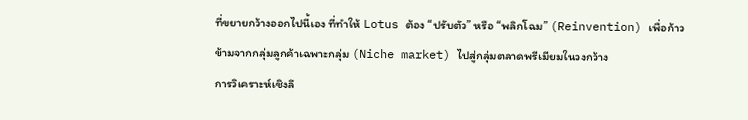ที่ขยายกว้างออกไปนี้เอง ที่ทำให้ Lotus ต้อง “ปรับตัว” หรือ “พลิกโฉม” (Reinvention) เพื่อก้าวข้ามจากกลุ่มลูกค้าเฉพาะกลุ่ม (Niche market) ไปสู่กลุ่มตลาดพรีเมียมในวงกว้าง
การวิเคราะห์เชิงลึ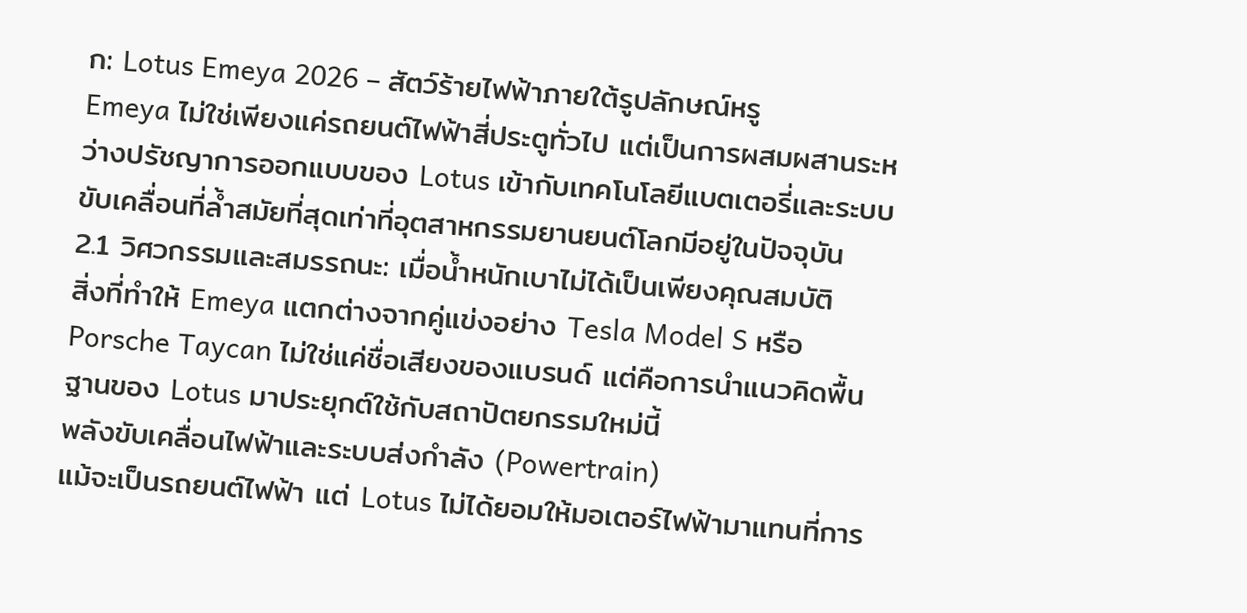ก: Lotus Emeya 2026 – สัตว์ร้ายไฟฟ้าภายใต้รูปลักษณ์หรู
Emeya ไม่ใช่เพียงแค่รถยนต์ไฟฟ้าสี่ประตูทั่วไป แต่เป็นการผสมผสานระหว่างปรัชญาการออกแบบของ Lotus เข้ากับเทคโนโลยีแบตเตอรี่และระบบขับเคลื่อนที่ล้ำสมัยที่สุดเท่าที่อุตสาหกรรมยานยนต์โลกมีอยู่ในปัจจุบัน
2.1 วิศวกรรมและสมรรถนะ: เมื่อน้ำหนักเบาไม่ได้เป็นเพียงคุณสมบัติ
สิ่งที่ทำให้ Emeya แตกต่างจากคู่แข่งอย่าง Tesla Model S หรือ Porsche Taycan ไม่ใช่แค่ชื่อเสียงของแบรนด์ แต่คือการนำแนวคิดพื้นฐานของ Lotus มาประยุกต์ใช้กับสถาปัตยกรรมใหม่นี้
พลังขับเคลื่อนไฟฟ้าและระบบส่งกำลัง (Powertrain)
แม้จะเป็นรถยนต์ไฟฟ้า แต่ Lotus ไม่ได้ยอมให้มอเตอร์ไฟฟ้ามาแทนที่การ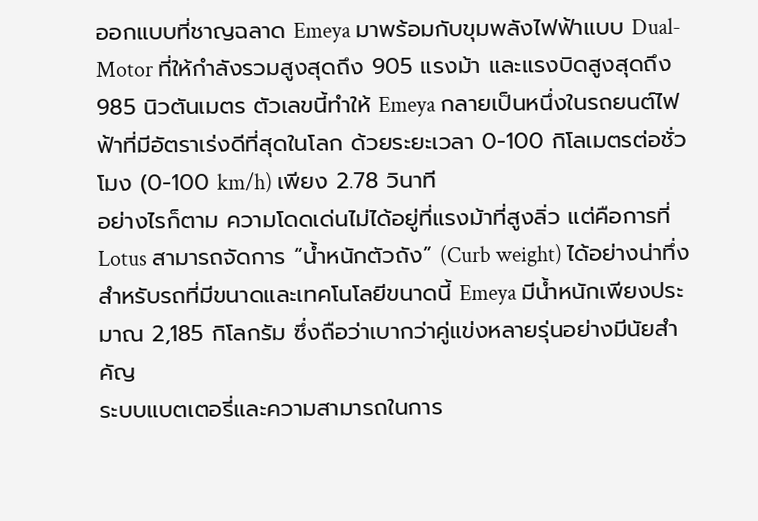ออกแบบที่ชาญฉลาด Emeya มาพร้อมกับขุมพลังไฟฟ้าแบบ Dual-Motor ที่ให้กำลังรวมสูงสุดถึง 905 แรงม้า และแรงบิดสูงสุดถึง 985 นิวตันเมตร ตัวเลขนี้ทำให้ Emeya กลายเป็นหนึ่งในรถยนต์ไฟฟ้าที่มีอัตราเร่งดีที่สุดในโลก ด้วยระยะเวลา 0-100 กิโลเมตรต่อชั่วโมง (0-100 km/h) เพียง 2.78 วินาที
อย่างไรก็ตาม ความโดดเด่นไม่ได้อยู่ที่แรงม้าที่สูงลิ่ว แต่คือการที่ Lotus สามารถจัดการ “น้ำหนักตัวถัง” (Curb weight) ได้อย่างน่าทึ่ง สำหรับรถที่มีขนาดและเทคโนโลยีขนาดนี้ Emeya มีน้ำหนักเพียงประมาณ 2,185 กิโลกรัม ซึ่งถือว่าเบากว่าคู่แข่งหลายรุ่นอย่างมีนัยสำคัญ
ระบบแบตเตอรี่และความสามารถในการ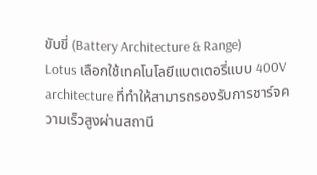ขับขี่ (Battery Architecture & Range)
Lotus เลือกใช้เทคโนโลยีแบตเตอรี่แบบ 400V architecture ที่ทำให้สามารถรองรับการชาร์จความเร็วสูงผ่านสถานี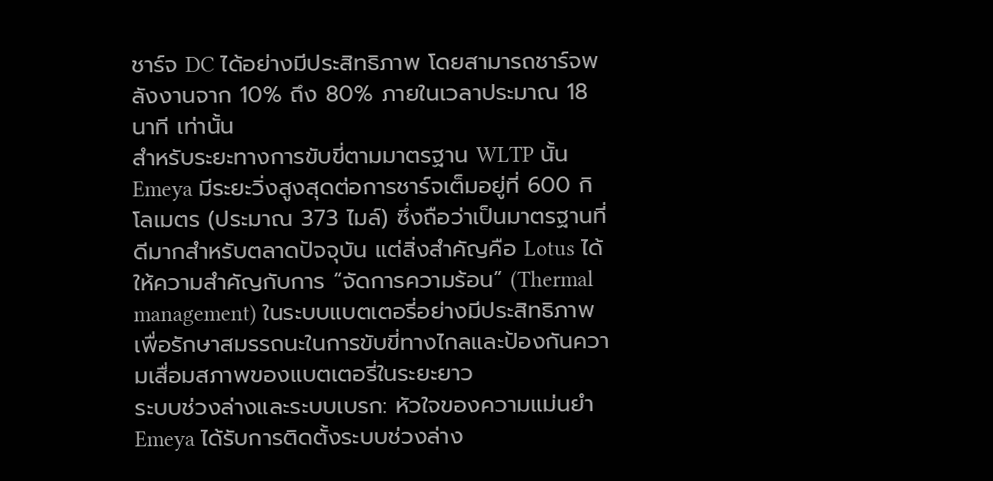ชาร์จ DC ได้อย่างมีประสิทธิภาพ โดยสามารถชาร์จพลังงานจาก 10% ถึง 80% ภายในเวลาประมาณ 18 นาที เท่านั้น
สำหรับระยะทางการขับขี่ตามมาตรฐาน WLTP นั้น Emeya มีระยะวิ่งสูงสุดต่อการชาร์จเต็มอยู่ที่ 600 กิโลเมตร (ประมาณ 373 ไมล์) ซึ่งถือว่าเป็นมาตรฐานที่ดีมากสำหรับตลาดปัจจุบัน แต่สิ่งสำคัญคือ Lotus ได้ให้ความสำคัญกับการ “จัดการความร้อน” (Thermal management) ในระบบแบตเตอรี่อย่างมีประสิทธิภาพ เพื่อรักษาสมรรถนะในการขับขี่ทางไกลและป้องกันความเสื่อมสภาพของแบตเตอรี่ในระยะยาว
ระบบช่วงล่างและระบบเบรก: หัวใจของความแม่นยำ
Emeya ได้รับการติดตั้งระบบช่วงล่าง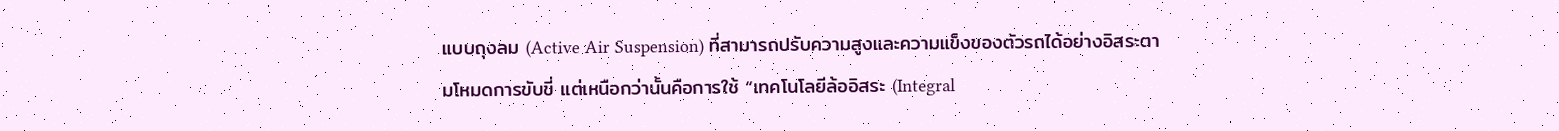แบบถุงลม (Active Air Suspension) ที่สามารถปรับความสูงและความแข็งของตัวรถได้อย่างอิสระตามโหมดการขับขี่ แต่เหนือกว่านั้นคือการใช้ “เทคโนโลยีล้ออิสระ (Integral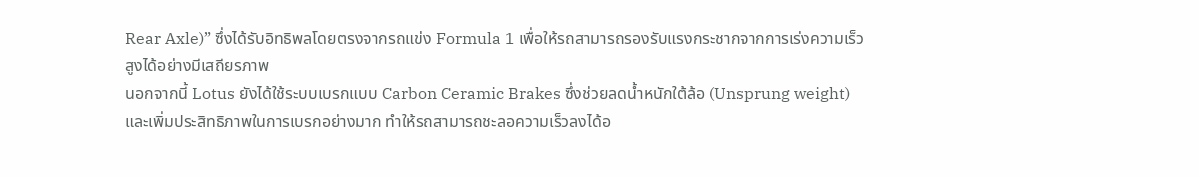Rear Axle)” ซึ่งได้รับอิทธิพลโดยตรงจากรถแข่ง Formula 1 เพื่อให้รถสามารถรองรับแรงกระชากจากการเร่งความเร็วสูงได้อย่างมีเสถียรภาพ
นอกจากนี้ Lotus ยังได้ใช้ระบบเบรกแบบ Carbon Ceramic Brakes ซึ่งช่วยลดน้ำหนักใต้ล้อ (Unsprung weight) และเพิ่มประสิทธิภาพในการเบรกอย่างมาก ทำให้รถสามารถชะลอความเร็วลงได้อ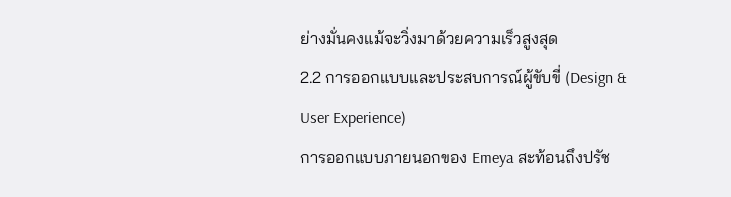ย่างมั่นคงแม้จะวิ่งมาด้วยความเร็วสูงสุด
2.2 การออกแบบและประสบการณ์ผู้ขับขี่ (Design & User Experience)
การออกแบบภายนอกของ Emeya สะท้อนถึงปรัช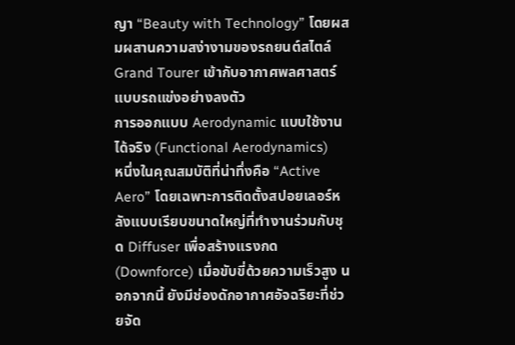ญา “Beauty with Technology” โดยผสมผสานความสง่างามของรถยนต์สไตล์ Grand Tourer เข้ากับอากาศพลศาสตร์แบบรถแข่งอย่างลงตัว
การออกแบบ Aerodynamic แบบใช้งานได้จริง (Functional Aerodynamics)
หนึ่งในคุณสมบัติที่น่าทึ่งคือ “Active Aero” โดยเฉพาะการติดตั้งสปอยเลอร์หลังแบบเรียบขนาดใหญ่ที่ทำงานร่วมกับชุด Diffuser เพื่อสร้างแรงกด (Downforce) เมื่อขับขี่ด้วยความเร็วสูง นอกจากนี้ ยังมีช่องดักอากาศอัจฉริยะที่ช่วยจัด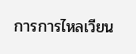การการไหลเวียน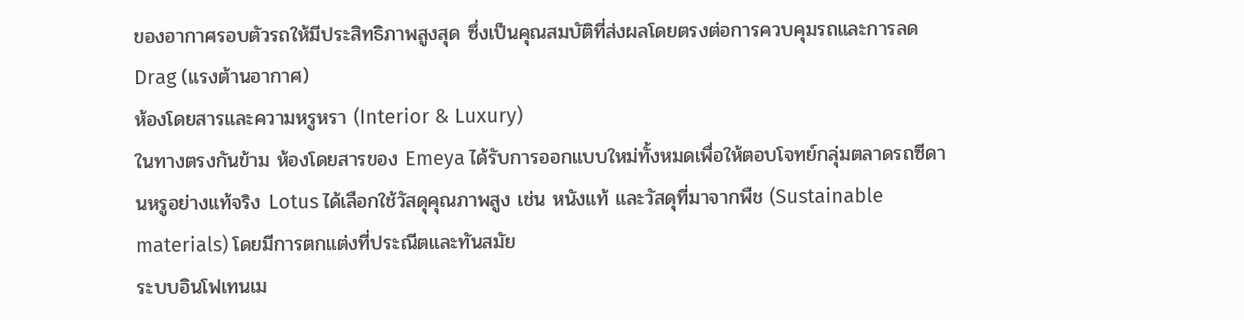ของอากาศรอบตัวรถให้มีประสิทธิภาพสูงสุด ซึ่งเป็นคุณสมบัติที่ส่งผลโดยตรงต่อการควบคุมรถและการลด Drag (แรงต้านอากาศ)
ห้องโดยสารและความหรูหรา (Interior & Luxury)
ในทางตรงกันข้าม ห้องโดยสารของ Emeya ได้รับการออกแบบใหม่ทั้งหมดเพื่อให้ตอบโจทย์กลุ่มตลาดรถซีดานหรูอย่างแท้จริง Lotus ได้เลือกใช้วัสดุคุณภาพสูง เช่น หนังแท้ และวัสดุที่มาจากพืช (Sustainable materials) โดยมีการตกแต่งที่ประณีตและทันสมัย
ระบบอินโฟเทนเม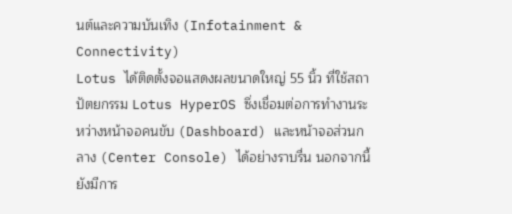นต์และความบันเทิง (Infotainment & Connectivity)
Lotus ได้ติดตั้งจอแสดงผลขนาดใหญ่ 55 นิ้ว ที่ใช้สถาปัตยกรรม Lotus HyperOS ซึ่งเชื่อมต่อการทำงานระหว่างหน้าจอคนขับ (Dashboard) และหน้าจอส่วนกลาง (Center Console) ได้อย่างราบรื่น นอกจากนี้ ยังมีการ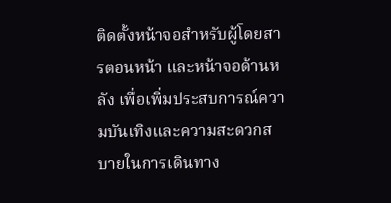ติดตั้งหน้าจอสำหรับผู้โดยสารตอนหน้า และหน้าจอด้านหลัง เพื่อเพิ่มประสบการณ์ความบันเทิงและความสะดวกสบายในการเดินทาง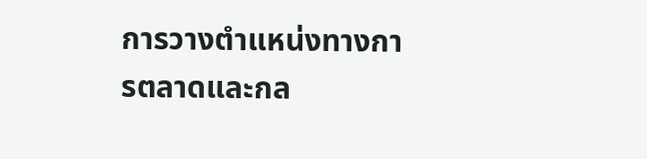การวางตำแหน่งทางการตลาดและกล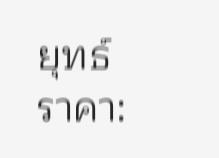ยุทธ์ราคา: